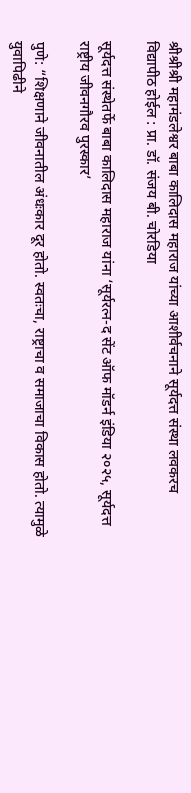श्रीश्रीश्री महामंडलेश्वर बाबा कालिदास महाराज यांच्या आशीर्वचनाने सूर्यदत्त संस्था लवकरच विद्यापीठ होईल : प्रा. डॉ. संजय बी. चोरडिया

सूर्यदत्त संस्थेतर्फे बाबा कालिदास महाराज यांना ‘सूर्यरत्न-द सेंट ऑफ मॉडर्न इंडिया २०२५, सूर्यदत्त राष्ट्रीय जीवनगौरव पुरस्कार’

पुणे: “शिक्षणाने जीवनातील अंधःकार दूर होतो. स्वतःचा, राष्ट्राचा व समाजाचा विकास होतो. त्यामुळे युवापिढीने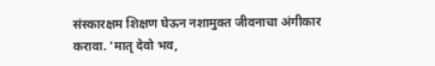संस्कारक्षम शिक्षण घेऊन नशामुक्त जीवनाचा अंगीकार करावा. ‘मातृ देवो भव,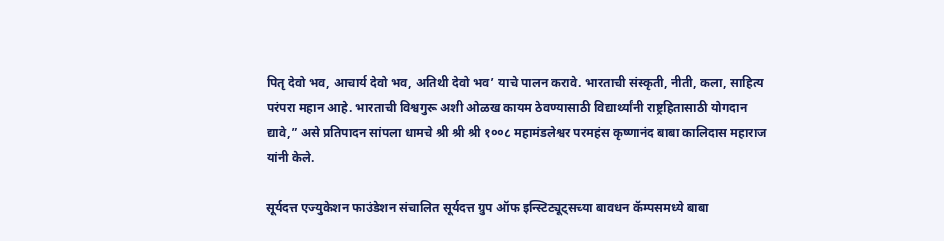पितृ देवो भव, आचार्य देवो भव, अतिथी देवो भव’ याचे पालन करावे. भारताची संस्कृती, नीती, कला, साहित्य परंपरा महान आहे. भारताची विश्वगुरू अशी ओळख कायम ठेवण्यासाठी विद्यार्थ्यांनी राष्ट्रहितासाठी योगदान द्यावे,” असे प्रतिपादन सांपला धामचे श्री श्री श्री १००८ महामंडलेश्वर परमहंस कृष्णानंद बाबा कालिदास महाराज यांनी केले.

सूर्यदत्त एज्युकेशन फाउंडेशन संचालित सूर्यदत्त ग्रुप ऑफ इन्स्टिट्यूट्सच्या बावधन कॅम्पसमध्ये बाबा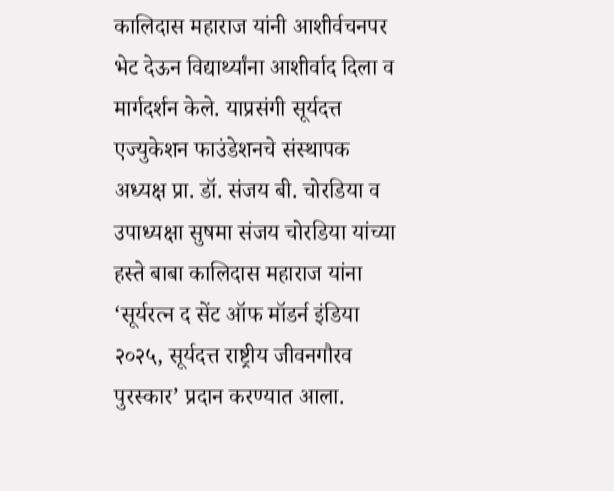कालिदास महाराज यांनी आशीर्वचनपर भेट देऊन विद्यार्थ्यांना आशीर्वाद दिला व मार्गदर्शन केले. याप्रसंगी सूर्यदत्त एज्युकेशन फाउंडेशनचे संस्थापक अध्यक्ष प्रा. डॉ. संजय बी. चोरडिया व उपाध्यक्षा सुषमा संजय चोरडिया यांच्या हस्ते बाबा कालिदास महाराज यांना ‘सूर्यरत्न द सेंट ऑफ मॉडर्न इंडिया २०२५, सूर्यदत्त राष्ट्रीय जीवनगौरव पुरस्कार’ प्रदान करण्यात आला.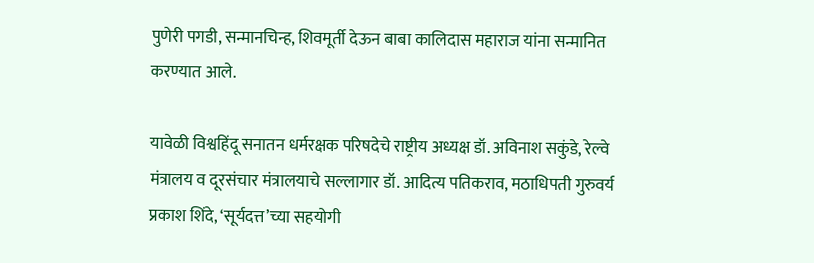पुणेरी पगडी, सन्मानचिन्ह, शिवमूर्ती देऊन बाबा कालिदास महाराज यांना सन्मानित करण्यात आले.

यावेळी विश्वहिंदू सनातन धर्मरक्षक परिषदेचे राष्ट्रीय अध्यक्ष डॉ. अविनाश सकुंडे, रेल्वे मंत्रालय व दूरसंचार मंत्रालयाचे सल्लागार डॉ. आदित्य पतिकराव, मठाधिपती गुरुवर्य प्रकाश शिंदे, ‘सूर्यदत्त’च्या सहयोगी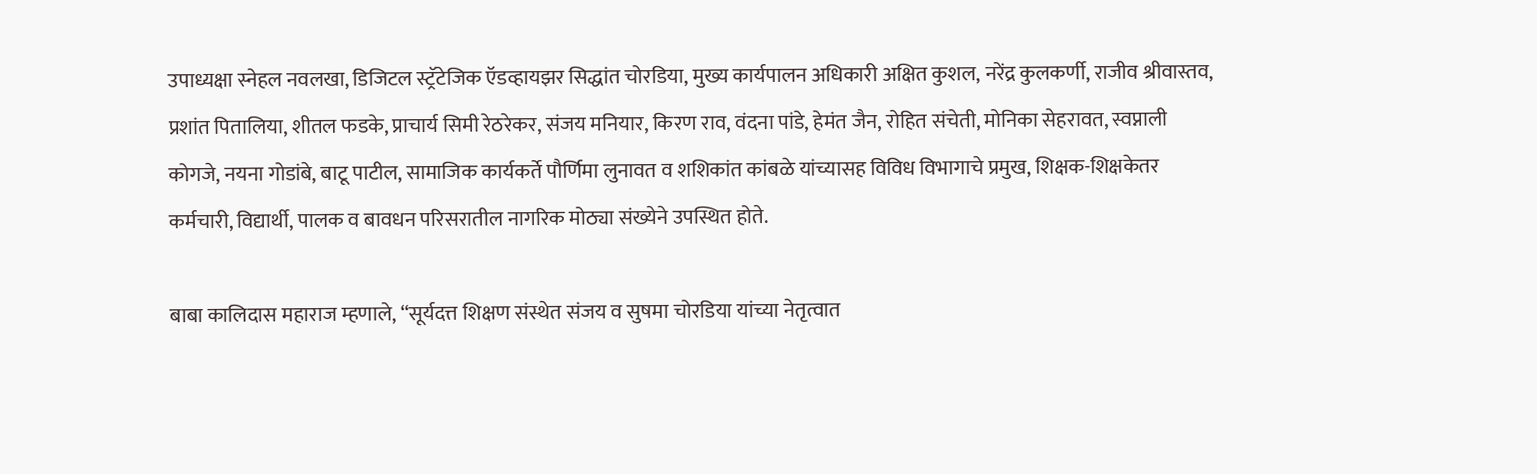उपाध्यक्षा स्नेहल नवलखा, डिजिटल स्ट्रॅटेजिक ऍडव्हायझर सिद्धांत चोरडिया, मुख्य कार्यपालन अधिकारी अक्षित कुशल, नरेंद्र कुलकर्णी, राजीव श्रीवास्तव, प्रशांत पितालिया, शीतल फडके, प्राचार्य सिमी रेठरेकर, संजय मनियार, किरण राव, वंदना पांडे, हेमंत जैन, रोहित संचेती, मोनिका सेहरावत, स्वप्नाली कोगजे, नयना गोडांबे, बाटू पाटील, सामाजिक कार्यकर्ते पौर्णिमा लुनावत व शशिकांत कांबळे यांच्यासह विविध विभागाचे प्रमुख, शिक्षक-शिक्षकेतर कर्मचारी, विद्यार्थी, पालक व बावधन परिसरातील नागरिक मोठ्या संख्येने उपस्थित होते.

बाबा कालिदास महाराज म्हणाले, “सूर्यदत्त शिक्षण संस्थेत संजय व सुषमा चोरडिया यांच्या नेतृत्वात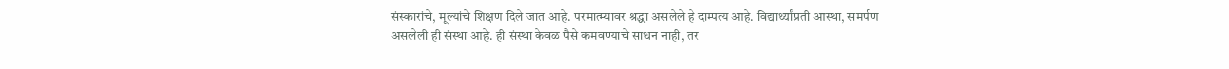संस्कारांचे, मूल्यांचे शिक्षण दिले जात आहे. परमात्म्यावर श्रद्धा असलेले हे दाम्पत्य आहे. विद्यार्थ्यांप्रती आस्था, समर्पण असलेली ही संस्था आहे. ही संस्था केवळ पैसे कमवण्याचे साधन नाही, तर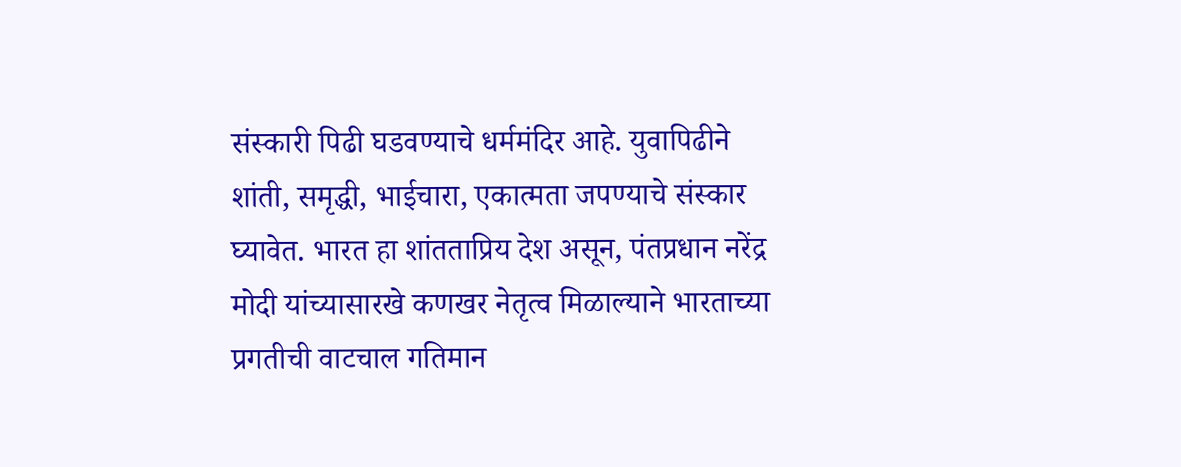संस्कारी पिढी घडवण्याचे धर्ममंदिर आहे. युवापिढीने शांती, समृद्धी, भाईचारा, एकात्मता जपण्याचे संस्कार घ्यावेत. भारत हा शांतताप्रिय देश असून, पंतप्रधान नरेंद्र मोदी यांच्यासारखे कणखर नेतृत्व मिळाल्याने भारताच्या प्रगतीची वाटचाल गतिमान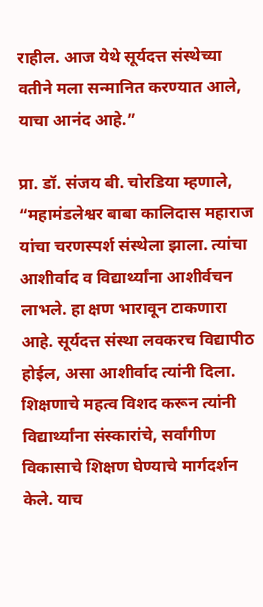राहील. आज येथे सूर्यदत्त संस्थेच्या वतीने मला सन्मानित करण्यात आले, याचा आनंद आहे.”

प्रा. डॉ. संजय बी. चोरडिया म्हणाले, “महामंडलेश्वर बाबा कालिदास महाराज यांचा चरणस्पर्श संस्थेला झाला. त्यांचा आशीर्वाद व विद्यार्थ्यांना आशीर्वचन लाभले. हा क्षण भारावून टाकणारा आहे. सूर्यदत्त संस्था लवकरच विद्यापीठ होईल, असा आशीर्वाद त्यांनी दिला. शिक्षणाचे महत्व विशद करून त्यांनी विद्यार्थ्यांना संस्कारांचे, सर्वांगीण विकासाचे शिक्षण घेण्याचे मार्गदर्शन केले. याच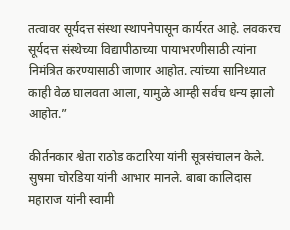तत्वावर सूर्यदत्त संस्था स्थापनेपासून कार्यरत आहे. लवकरच सूर्यदत्त संस्थेच्या विद्यापीठाच्या पायाभरणीसाठी त्यांना निमंत्रित करण्यासाठी जाणार आहोत. त्यांच्या सानिध्यात काही वेळ घालवता आला, यामुळे आम्ही सर्वच धन्य झालो आहोत.”

कीर्तनकार श्वेता राठोड कटारिया यांनी सूत्रसंचालन केले. सुषमा चोरडिया यांनी आभार मानले. बाबा कालिदास महाराज यांनी स्वामी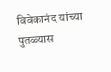विवेकानंद यांच्या पुतळ्यास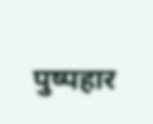पुष्पहार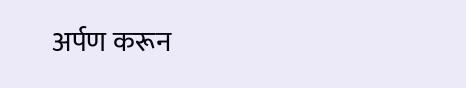अर्पण करून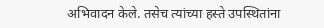अभिवादन केले. तसेच त्यांच्या हस्ते उपस्थितांना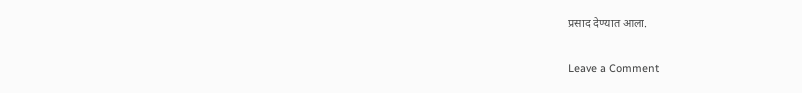प्रसाद देण्यात आला.

Leave a Comment